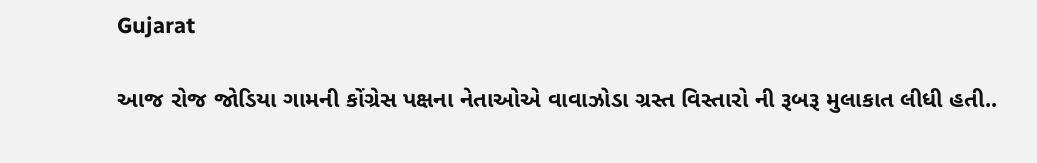Gujarat

આજ રોજ જોડિયા ગામની કોંગ્રેસ પક્ષના નેતાઓએ વાવાઝોડા ગ્રસ્ત વિસ્તારો ની રૂબરૂ મુલાકાત લીધી હતી..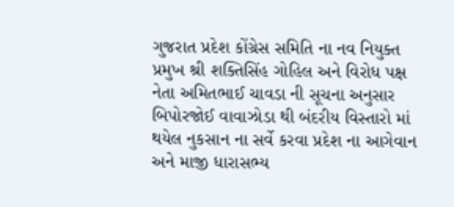ગુજરાત પ્રદેશ કોંગ્રેસ સમિતિ ના નવ નિયુક્ત પ્રમુખ શ્રી શક્તિસિંહ ગોહિલ અને વિરોધ પક્ષ નેતા અમિતભાઈ ચાવડા ની સૂચના અનુસાર બિપોરજોઈ વાવાઝોડા થી બંદરીય વિસ્તારો માં થયેલ નુકસાન ના સર્વે કરવા પ્રદેશ ના આગેવાન અને માજી ધારાસભ્ય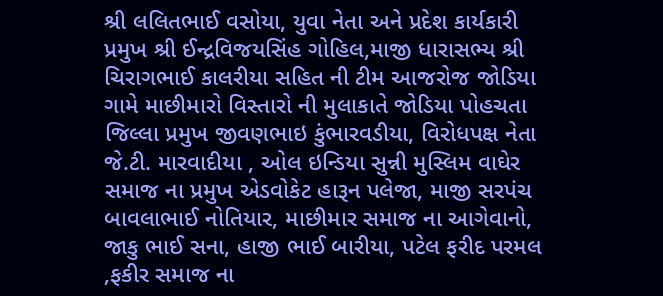શ્રી લલિતભાઈ વસોયા, યુવા નેતા અને પ્રદેશ કાર્યકારી પ્રમુખ શ્રી ઈન્દ્રવિજયસિંહ ગોહિલ,માજી ધારાસભ્ય શ્રી ચિરાગભાઈ કાલરીયા સહિત ની ટીમ આજરોજ જોડિયા ગામે માછીમારો વિસ્તારો ની મુલાકાતે જોડિયા પોહચતા  જિલ્લા પ્રમુખ જીવણભાઇ કુંભારવડીયા, વિરોધપક્ષ નેતા જે.ટી. મારવાદીયા , ઓલ ઇન્ડિયા સુન્ની મુસ્લિમ વાઘેર સમાજ ના પ્રમુખ એડવોકેટ હારૂન પલેજા, માજી સરપંચ બાવલાભાઈ નોતિયાર, માછીમાર સમાજ ના આગેવાનો, જાકુ ભાઈ સના, હાજી ભાઈ બારીયા, પટેલ ફરીદ પરમલ ,ફકીર સમાજ ના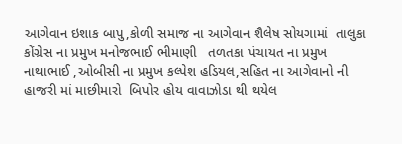આગેવાન ઇશાક બાપુ,કોળી સમાજ ના આગેવાન શૈલેષ સોયગામાં  તાલુકા કોંગ્રેસ ના પ્રમુખ મનોજભાઈ ભીમાણી   તળતકા પંચાયત ના પ્રમુખ નાથાભાઈ ,ઓબીસી ના પ્રમુખ કલ્પેશ હડિયલ,સહિત ના આગેવાનો ની હાજરી માં માછીમારો  બિપોર હોય વાવાઝોડા થી થયેલ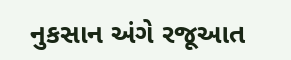નુકસાન અંગે રજૂઆત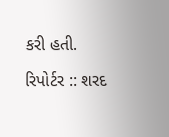કરી હતી.

રિપોર્ટર :: શરદ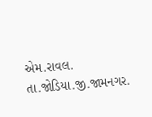એમ.રાવલ.
તા.જોડિયા.જી.જામનગર.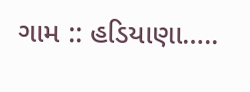ગામ :: હડિયાણા…..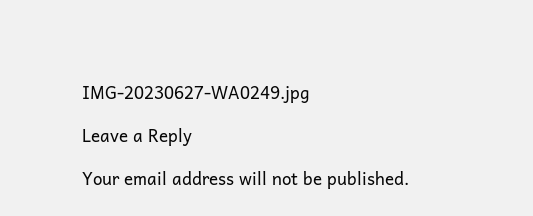IMG-20230627-WA0249.jpg

Leave a Reply

Your email address will not be published.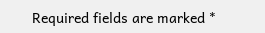Required fields are marked *